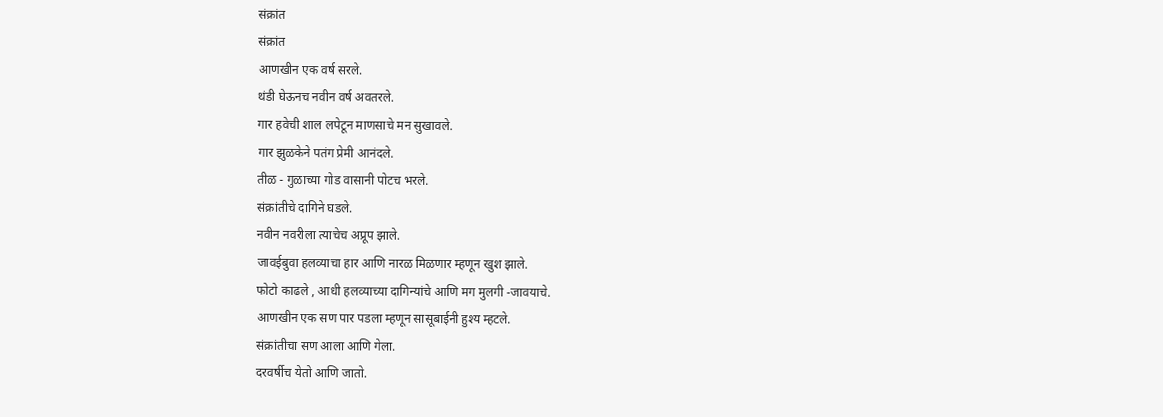संक्रांत
संक्रांत
आणखीन एक वर्ष सरले.
थंडी घेऊनच नवीन वर्ष अवतरले.
गार हवेची शाल लपेटून माणसाचे मन सुखावले.
गार झुळकेने पतंग प्रेमी आनंदले.
तीळ - गुळाच्या गोड वासानी पोटच भरले.
संक्रांतीचे दागिने घडले.
नवीन नवरीला त्याचेच अप्रूप झाले.
जावईबुवा हलव्याचा हार आणि नारळ मिळणार म्हणून खुश झाले.
फोटो काढले , आधी हलव्याच्या दागिन्यांचे आणि मग मुलगी -जावयाचे.
आणखीन एक सण पार पडला म्हणून सासूबाईनी हुश्य म्हटले.
संक्रांतीचा सण आला आणि गेला.
दरवर्षीच येतो आणि जातो.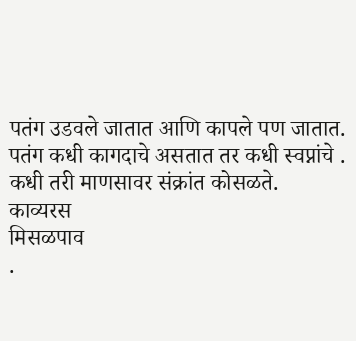पतंग उडवले जातात आणि कापले पण जातात.
पतंग कधी कागदाचे असतात तर कधी स्वप्नांचे .
कधी तरी माणसावर संक्रांत कोसळते.
काव्यरस
मिसळपाव
.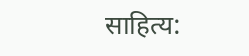साहित्य: